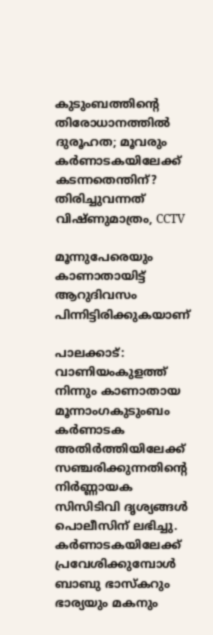കുടുംബത്തിന്റെ തിരോധാനത്തിൽ ദുരൂഹത; മൂവരും കർണാടകയിലേക്ക് കടന്നതെന്തിന്? തിരിച്ചുവന്നത് വിഷ്ണുമാത്രം, CCTV

മൂന്നുപേരെയും കാണാതായിട്ട് ആറുദിവസം പിന്നിട്ടിരിക്കുകയാണ്

പാലക്കാട്: വാണിയംകുളത്ത് നിന്നും കാണാതായ മൂന്നാംഗകുടുംബം കര്‍ണാടക അതിര്‍ത്തിയിലേക്ക് സഞ്ചരിക്കുന്നതിന്റെ നിര്‍ണ്ണായക സിസിടിവി ദൃശ്യങ്ങള്‍ പൊലീസിന് ലഭിച്ചു. കര്‍ണാടകയിലേക്ക് പ്രവേശിക്കുമ്പോള്‍ ബാബു ഭാസ്‌കറും ഭാര്യയും മകനും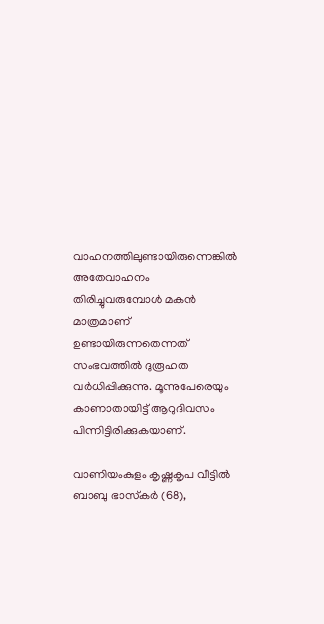വാഹനത്തിലുണ്ടായിരുന്നെങ്കില്‍ അതേവാഹനം തിരിച്ചുവരുമ്പോള്‍ മകന്‍ മാത്രമാണ് ഉണ്ടായിരുന്നതെന്നത് സംഭവത്തില്‍ ദുരൂഹത വര്‍ധിപ്പിക്കുന്നു. മൂന്നുപേരെയും കാണാതായിട്ട് ആറുദിവസം പിന്നിട്ടിരിക്കുകയാണ്.

വാണിയംകുളം കൃഷ്ണകൃപ വീട്ടില്‍ ബാബു ഭാസ്‌കര്‍ (68),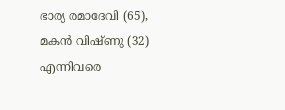ഭാര്യ രമാദേവി (65), മകന്‍ വിഷ്ണു (32) എന്നിവരെ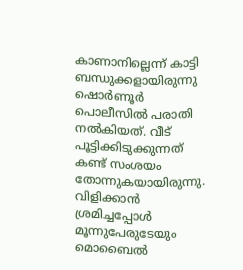കാണാനില്ലെന്ന് കാട്ടി ബന്ധുക്കളായിരുന്നു ഷൊര്‍ണൂര്‍ പൊലീസില്‍ പരാതി നല്‍കിയത്. വീട് പൂട്ടിക്കിടുക്കുന്നത് കണ്ട് സംശയം തോന്നുകയായിരുന്നു. വിളിക്കാന്‍ ശ്രമിച്ചപ്പോള്‍ മൂന്നുപേരുടേയും മൊബൈല്‍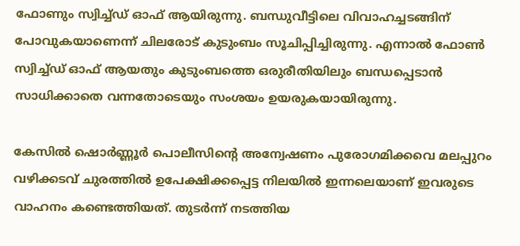ഫോണും സ്വിച്ച്ഡ് ഓഫ് ആയിരുന്നു. ബന്ധുവീട്ടിലെ വിവാഹച്ചടങ്ങിന് പോവുകയാണെന്ന് ചിലരോട് കുടുംബം സൂചിപ്പിച്ചിരുന്നു. എന്നാല്‍ ഫോണ്‍ സ്വിച്ച്ഡ് ഓഫ് ആയതും കുടുംബത്തെ ഒരുരീതിയിലും ബന്ധപ്പെടാന്‍ സാധിക്കാതെ വന്നതോടെയും സംശയം ഉയരുകയായിരുന്നു.

കേസില്‍ ഷൊര്‍ണ്ണൂര്‍ പൊലീസിന്റെ അന്വേഷണം പുരോഗമിക്കവെ മലപ്പുറം വഴിക്കടവ് ചുരത്തില്‍ ഉപേക്ഷിക്കപ്പെട്ട നിലയില്‍ ഇന്നലെയാണ് ഇവരുടെ വാഹനം കണ്ടെത്തിയത്. തുടര്‍ന്ന് നടത്തിയ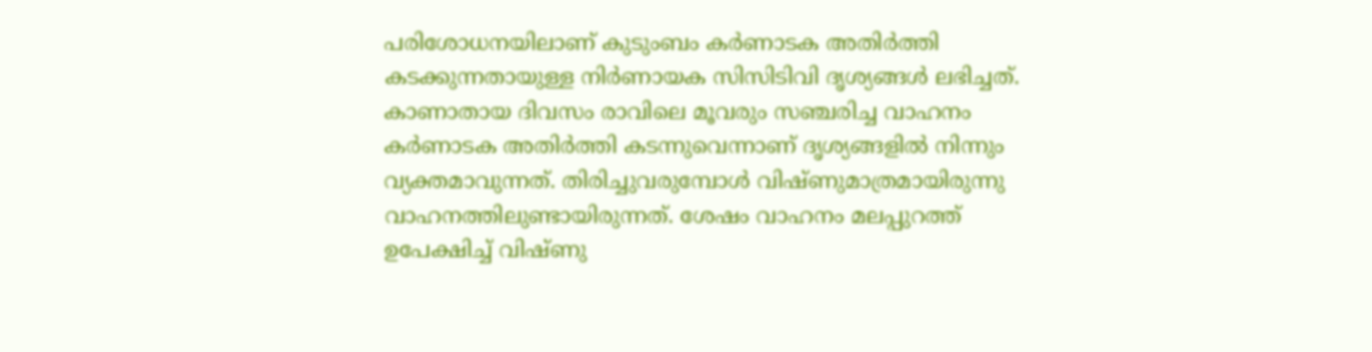പരിശോധനയിലാണ് കുടുംബം കര്‍ണാടക അതിര്‍ത്തി കടക്കുന്നതായുള്ള നിര്‍ണായക സിസിടിവി ദൃശ്യങ്ങള്‍ ലഭിച്ചത്. കാണാതായ ദിവസം രാവിലെ മൂവരും സഞ്ചരിച്ച വാഹനം കര്‍ണാടക അതിര്‍ത്തി കടന്നുവെന്നാണ് ദൃശ്യങ്ങളില്‍ നിന്നും വ്യക്തമാവുന്നത്. തിരിച്ചുവരുമ്പോള്‍ വിഷ്ണുമാത്രമായിരുന്നു വാഹനത്തിലുണ്ടായിരുന്നത്. ശേഷം വാഹനം മലപ്പുറത്ത് ഉപേക്ഷിച്ച് വിഷ്ണു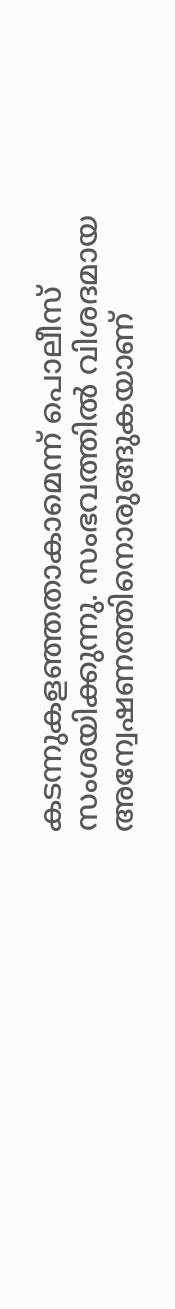കടന്നുകളഞ്ഞതാകാമെന്ന് പൊലീസ് സംശയിക്കുന്നു. സംഭവത്തില്‍ വിശദമായ അന്വേഷണത്തിനൊരുങ്ങുകയാണ്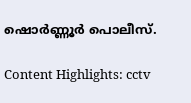ഷൊര്‍ണ്ണൂര്‍ പൊലീസ്.

Content Highlights: cctv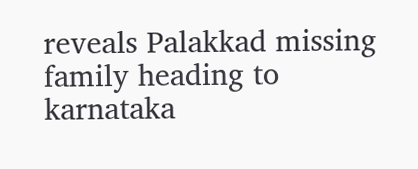reveals Palakkad missing family heading to karnataka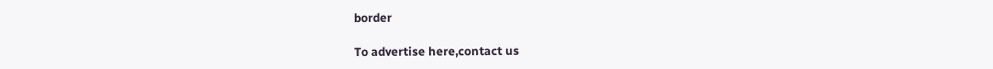border

To advertise here,contact us